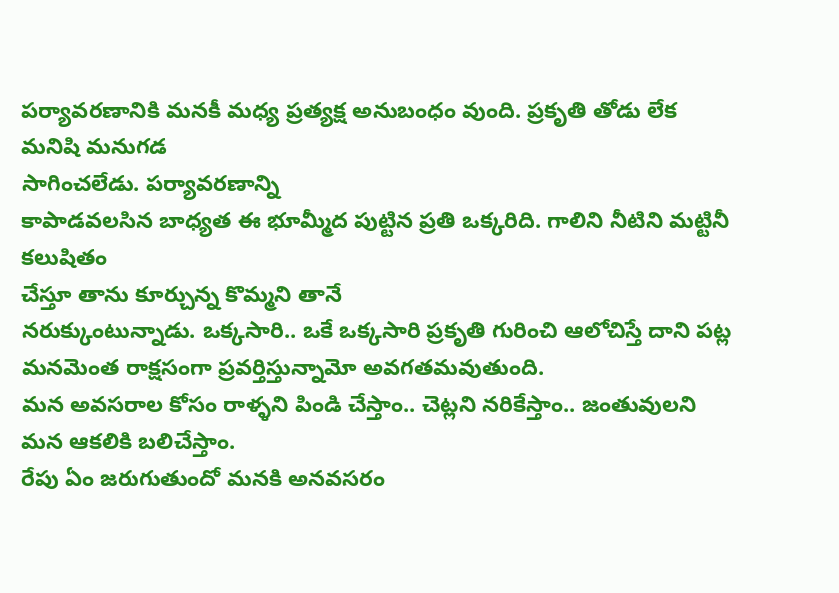పర్యావరణానికి మనకీ మధ్య ప్రత్యక్ష అనుబంధం వుంది. ప్రకృతి తోడు లేక మనిషి మనుగడ
సాగించలేడు. పర్యావరణాన్ని
కాపాడవలసిన బాధ్యత ఈ భూమ్మీద పుట్టిన ప్రతి ఒక్కరిది. గాలిని నీటిని మట్టినీ కలుషితం
చేస్తూ తాను కూర్చున్న కొమ్మని తానే
నరుక్కుంటున్నాడు. ఒక్కసారి.. ఒకే ఒక్కసారి ప్రకృతి గురించి ఆలోచిస్తే దాని పట్ల మనమెంత రాక్షసంగా ప్రవర్తిస్తున్నామో అవగతమవుతుంది.
మన అవసరాల కోసం రాళ్ళని పిండి చేస్తాం.. చెట్లని నరికేస్తాం.. జంతువులని మన ఆకలికి బలిచేస్తాం.
రేపు ఏం జరుగుతుందో మనకి అనవసరం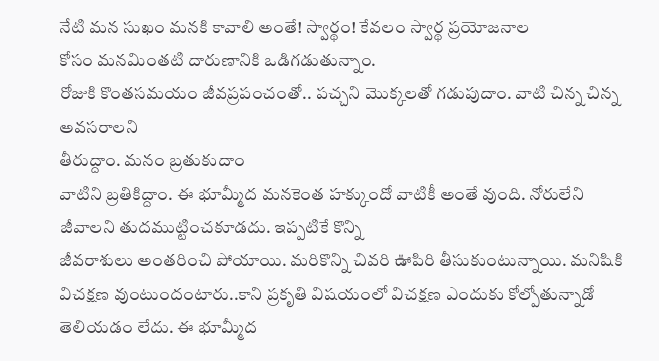నేటి మన సుఖం మనకి కావాలి అంతే! స్వార్థం! కేవలం స్వార్థ ప్రయోజనాల
కోసం మనమింతటి దారుణానికి ఒడిగడుతున్నాం.
రోజుకి కొంతసమయం జీవప్రపంచంతో.. పచ్చని మొక్కలతో గడుపుదాం. వాటి చిన్న చిన్న అవసరాలని
తీరుద్దాం. మనం బ్రతుకుదాం
వాటిని బ్రతికిద్దాం. ఈ భూమ్మీద మనకెంత హక్కుందో వాటికీ అంతే వుంది. నోరులేని జీవాలని తుదముట్టించకూడదు. ఇప్పటికే కొన్ని
జీవరాశులు అంతరించి పోయాయి. మరికొన్ని చివరి ఊపిరి తీసుకుంటున్నాయి. మనిషికి విచక్షణ వుంటుందంటారు..కాని ప్రకృతి విషయంలో విచక్షణ ఎందుకు కోల్పోతున్నాడో
తెలియడం లేదు. ఈ భూమ్మీద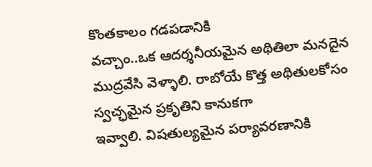కొంతకాలం గడపడానికి
వచ్చాం..ఒక ఆదర్శనీయమైన అథితిలా మనదైన ముద్రవేసి వెళ్ళాలి. రాబోయే కొత్త అథితులకోసం స్వచ్ఛమైన ప్రకృతిని కానుకగా
ఇవ్వాలి. విషతుల్యమైన పర్యావరణానికి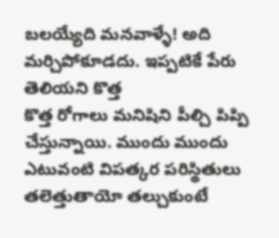బలయ్యేది మనవాళ్ళే! అది మర్చిపోకూడదు. ఇప్పటికే పేరు తెలియని కొత్త
కొత్త రోగాలు మనిషిని పీల్చి పిప్పి చేస్తున్నాయి. ముందు ముందు ఎటువంటి విపత్కర పరిస్థితులు
తలెత్తుతాయో తల్చుకుంటే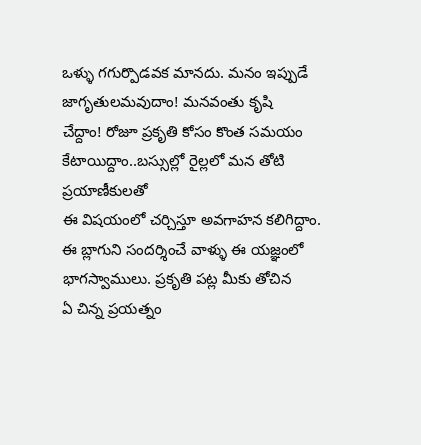ఒళ్ళు గగుర్పొడవక మానదు. మనం ఇప్పుడే జాగృతులమవుదాం! మనవంతు కృషి
చేద్దాం! రోజూ ప్రకృతి కోసం కొంత సమయం కేటాయిద్దాం..బస్సుల్లో రైల్లలో మన తోటి ప్రయాణీకులతో
ఈ విషయంలో చర్చిస్తూ అవగాహన కలిగిద్దాం.
ఈ బ్లాగుని సందర్శించే వాళ్ళు ఈ యజ్ఞంలో భాగస్వాములు. ప్రకృతి పట్ల మీకు తోచిన
ఏ చిన్న ప్రయత్నం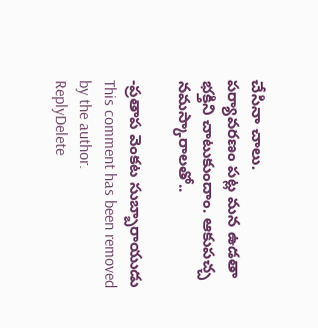చేసినా చాలు.
పర్యావరణం పట్ల మన ఉడతా భక్తిని చాటుకుందాం. ఆకుపచ్చ నమస్కారాలతో..

-ప్రతాప వెంకట సుబ్బారాయుడు
This comment has been removed by the author.
ReplyDelete